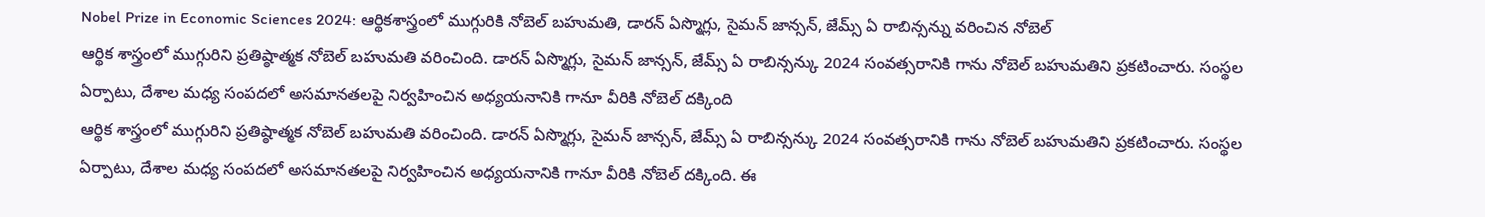Nobel Prize in Economic Sciences 2024: ఆర్థికశాస్త్రంలో ముగ్గురికి నోబెల్ బహుమతి, డారన్ ఏస్మొగ్లు, సైమన్ జాన్సన్, జేమ్స్ ఏ రాబిన్సన్ను వరించిన నోబెల్
ఆర్థిక శాస్త్రంలో ముగ్గురిని ప్రతిష్ఠాత్మక నోబెల్ బహుమతి వరించింది. డారన్ ఏస్మొగ్లు, సైమన్ జాన్సన్, జేమ్స్ ఏ రాబిన్సన్కు 2024 సంవత్సరానికి గాను నోబెల్ బహుమతిని ప్రకటించారు. సంస్థల ఏర్పాటు, దేశాల మధ్య సంపదలో అసమానతలపై నిర్వహించిన అధ్యయనానికి గానూ వీరికి నోబెల్ దక్కింది
ఆర్థిక శాస్త్రంలో ముగ్గురిని ప్రతిష్ఠాత్మక నోబెల్ బహుమతి వరించింది. డారన్ ఏస్మొగ్లు, సైమన్ జాన్సన్, జేమ్స్ ఏ రాబిన్సన్కు 2024 సంవత్సరానికి గాను నోబెల్ బహుమతిని ప్రకటించారు. సంస్థల ఏర్పాటు, దేశాల మధ్య సంపదలో అసమానతలపై నిర్వహించిన అధ్యయనానికి గానూ వీరికి నోబెల్ దక్కింది. ఈ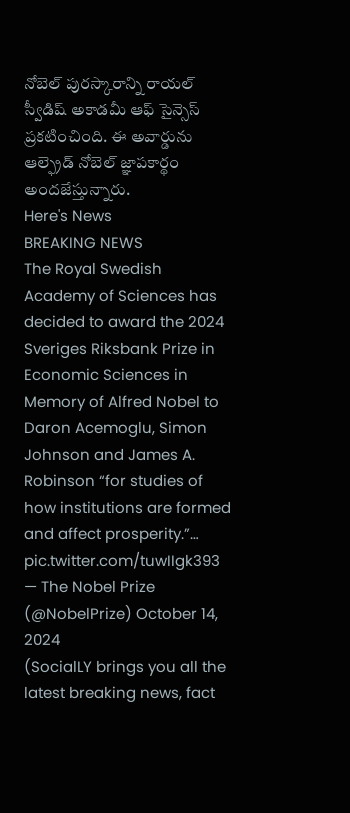నోబెల్ పురస్కారాన్ని రాయల్ స్వీడిష్ అకాడమీ ఆఫ్ సైన్సెస్ ప్రకటించింది. ఈ అవార్డును ఆల్ఫ్రెడ్ నోబెల్ జ్ఞాపకార్థం అందజేస్తున్నారు.
Here's News
BREAKING NEWS
The Royal Swedish Academy of Sciences has decided to award the 2024 Sveriges Riksbank Prize in Economic Sciences in Memory of Alfred Nobel to Daron Acemoglu, Simon Johnson and James A. Robinson “for studies of how institutions are formed and affect prosperity.”… pic.twitter.com/tuwIIgk393
— The Nobel Prize (@NobelPrize) October 14, 2024
(SocialLY brings you all the latest breaking news, fact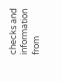checks and information from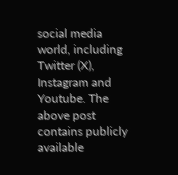social media world, including Twitter (X), Instagram and Youtube. The above post contains publicly available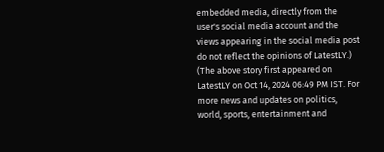embedded media, directly from the user's social media account and the views appearing in the social media post do not reflect the opinions of LatestLY.)
(The above story first appeared on LatestLY on Oct 14, 2024 06:49 PM IST. For more news and updates on politics, world, sports, entertainment and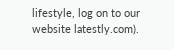lifestyle, log on to our website latestly.com).